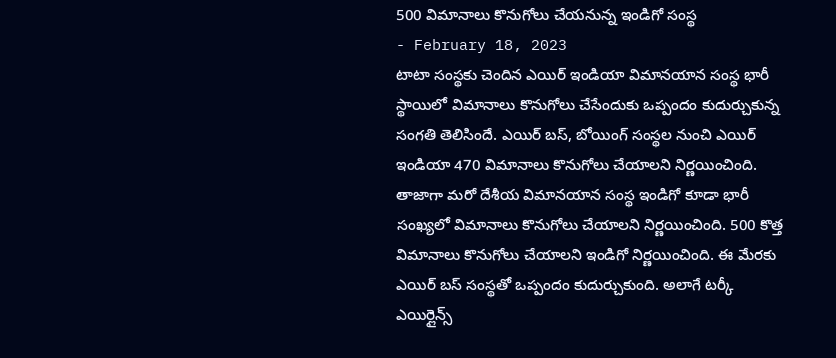500 విమానాలు కొనుగోలు చేయనున్న ఇండిగో సంస్థ
- February 18, 2023
టాటా సంస్థకు చెందిన ఎయిర్ ఇండియా విమానయాన సంస్థ భారీ స్థాయిలో విమానాలు కొనుగోలు చేసేందుకు ఒప్పందం కుదుర్చుకున్న సంగతి తెలిసిందే. ఎయిర్ బస్, బోయింగ్ సంస్థల నుంచి ఎయిర్ ఇండియా 470 విమానాలు కొనుగోలు చేయాలని నిర్ణయించింది.
తాజాగా మరో దేశీయ విమానయాన సంస్థ ఇండిగో కూడా భారీ సంఖ్యలో విమానాలు కొనుగోలు చేయాలని నిర్ణయించింది. 500 కొత్త విమానాలు కొనుగోలు చేయాలని ఇండిగో నిర్ణయించింది. ఈ మేరకు ఎయిర్ బస్ సంస్థతో ఒప్పందం కుదుర్చుకుంది. అలాగే టర్కీ ఎయిర్లైన్స్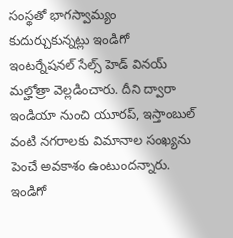సంస్థతో భాగస్వామ్యం కుదుర్చుకున్నట్లు ఇండిగో ఇంటర్నేషనల్ సేల్స్ హెడ్ వినయ్ మల్హోత్రా వెల్లడించారు. దీని ద్వారా ఇండియా నుంచి యూరప్, ఇస్తాంబుల్ వంటి నగరాలకు విమానాల సంఖ్యను పెంచే అవకాశం ఉంటుందన్నారు.
ఇండిగో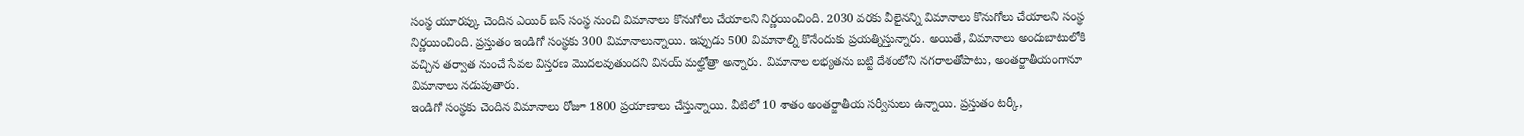సంస్థ యూరప్కు చెందిన ఎయిర్ బస్ సంస్థ నుంచి విమానాలు కొనుగోలు చేయాలని నిర్ణయించింది. 2030 వరకు వీలైనన్ని విమానాలు కొనుగోలు చేయాలని సంస్థ నిర్ణయించింది. ప్రస్తుతం ఇండిగో సంస్థకు 300 విమానాలున్నాయి. ఇప్పుడు 500 విమానాల్ని కొనేందుకు ప్రయత్నిస్తున్నారు. అయితే, విమానాలు అందుబాటులోకి వచ్చిన తర్వాత నుంచే సేవల విస్తరణ మొదలవుతుందని వినయ్ మల్హోత్రా అన్నారు. విమానాల లభ్యతను బట్టి దేశంలోని నగరాలతోపాటు, అంతర్జాతీయంగానూ విమానాలు నడుపుతారు.
ఇండిగో సంస్థకు చెందిన విమానాలు రోజూ 1800 ప్రయాణాలు చేస్తున్నాయి. వీటిలో 10 శాతం అంతర్జాతీయ సర్వీసులు ఉన్నాయి. ప్రస్తుతం టర్కీ,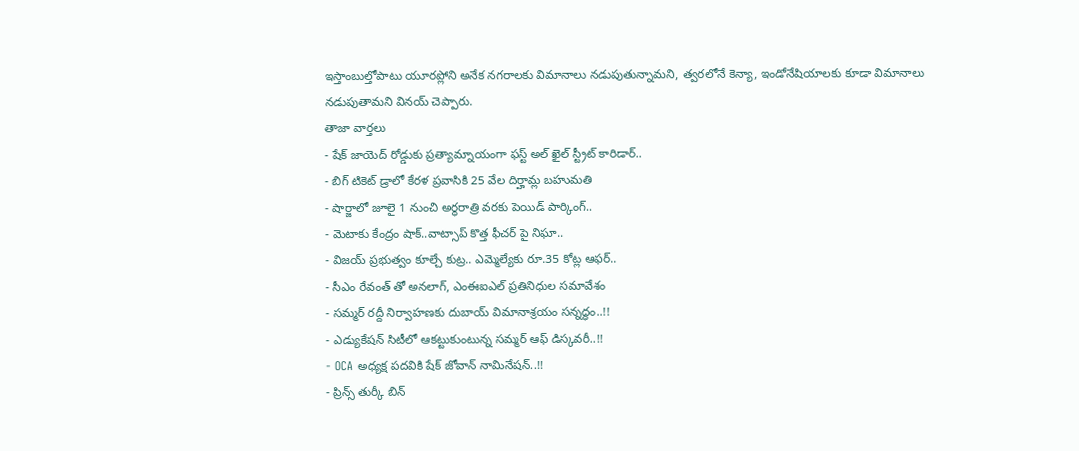ఇస్తాంబుల్తోపాటు యూరప్లోని అనేక నగరాలకు విమానాలు నడుపుతున్నామని, త్వరలోనే కెన్యా, ఇండోనేషియాలకు కూడా విమానాలు నడుపుతామని వినయ్ చెప్పారు.
తాజా వార్తలు
- షేక్ జాయెద్ రోడ్డుకు ప్రత్యామ్నాయంగా ఫస్ట్ అల్ ఖైల్ స్ట్రీట్ కారిడార్..
- బిగ్ టికెట్ డ్రాలో కేరళ ప్రవాసికి 25 వేల దిర్హామ్ల బహుమతి
- షార్జాలో జూలై 1 నుంచి అర్ధరాత్రి వరకు పెయిడ్ పార్కింగ్..
- మెటాకు కేంద్రం షాక్..వాట్సాప్ కొత్త ఫీచర్ పై నిఘా..
- విజయ్ ప్రభుత్వం కూల్చే కుట్ర.. ఎమ్మెల్యేకు రూ.35 కోట్ల ఆఫర్..
- సీఎం రేవంత్ తో అనలాగ్, ఎంఈఐఎల్ ప్రతినిధుల సమావేశం
- సమ్మర్ రద్దీ నిర్వాహణకు దుబాయ్ విమానాశ్రయం సన్నద్ధం..!!
- ఎడ్యుకేషన్ సిటీలో ఆకట్టుకుంటున్న సమ్మర్ ఆఫ్ డిస్కవరీ..!!
- OCA అధ్యక్ష పదవికి షేక్ జోవాన్ నామినేషన్..!!
- ప్రిన్స్ తుర్కీ బిన్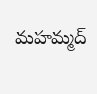మహమ్మద్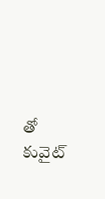తో కువైట్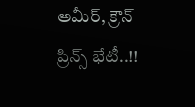అమీర్, క్రౌన్ ప్రిన్స్ భేటీ..!!